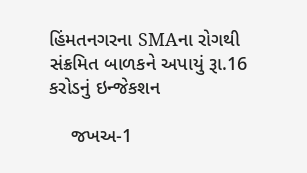હિંમતનગરના SMAના રોગથી સંક્રમિત બાળકને અપાયું રૂા.16 કરોડનું ઇન્જેકશન

    જખઅ-1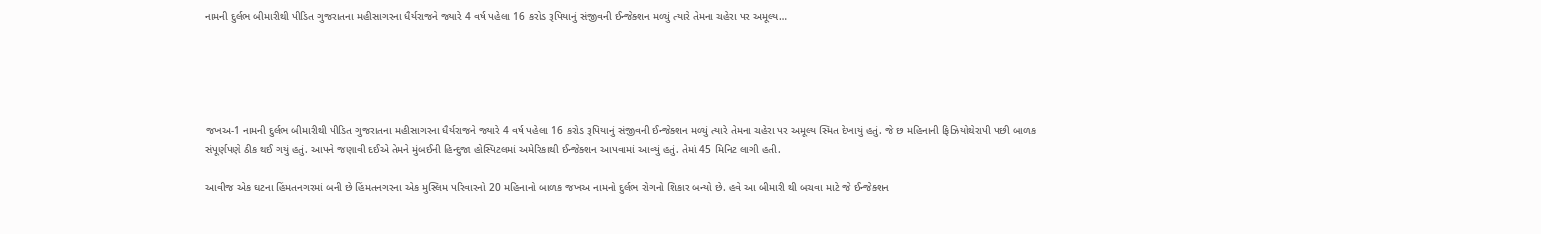નામની દુર્લભ બીમારીથી પીડિત ગુજરાતના મહીસાગરના ધૈર્યરાજને જ્યારે 4 વર્ષ પહેલા 16 કરોડ રૂપિયાનું સંજીવની ઈન્જેક્શન મળ્યું ત્યારે તેમના ચહેરા પર અમૂલ્ય…





જખઅ-1 નામની દુર્લભ બીમારીથી પીડિત ગુજરાતના મહીસાગરના ધૈર્યરાજને જ્યારે 4 વર્ષ પહેલા 16 કરોડ રૂપિયાનું સંજીવની ઈન્જેક્શન મળ્યું ત્યારે તેમના ચહેરા પર અમૂલ્ય સ્મિત દેખાયું હતું. જે છ મહિનાની ફિઝિયોથેરાપી પછી બાળક સંપૂર્ણપણે ઠીક થઈ ગયું હતું. આપને જણાવી દઈએ તેમને મુંબઈની હિન્દુજા હોસ્પિટલમાં અમેરિકાથી ઈન્જેક્શન આપવામાં આવ્યું હતું. તેમાં 45 મિનિટ લાગી હતી.

આવીજ એક ઘટના હિંમતનગરમાં બની છે હિંમતનગરના એક મુસ્લિમ પરિવારનો 20 મહિનાનો બાળક જખઅ નામનો દુર્લભ રોગનો શિકાર બન્યો છે. હવે આ બીમારી થી બચવા માટે જે ઈન્જેક્શન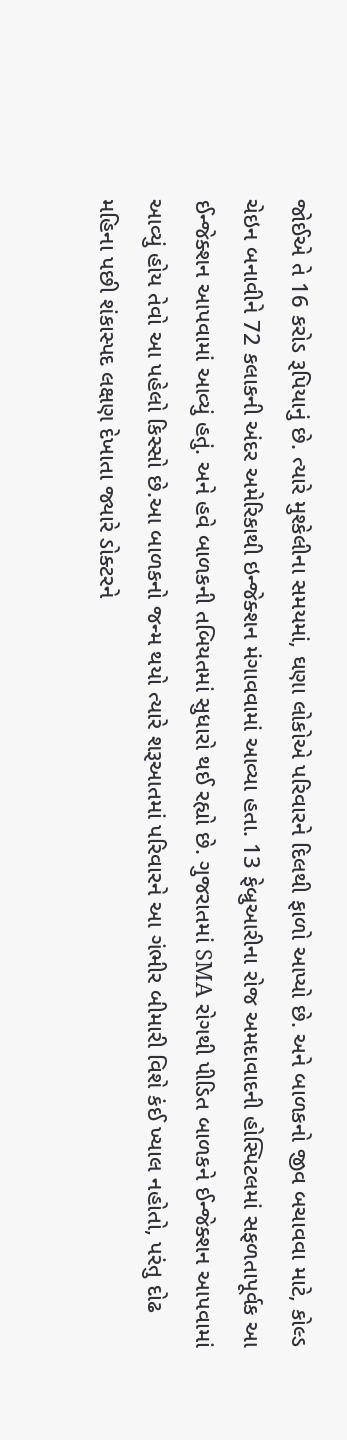જોઈએ તે 16 કરોડ રૂપિયાનું છે. ત્યારે મુશ્કેલીના સમયમાં, ઘણા લોકોએ પરિવારને દિલથી ફાળો આપ્યો છે. અને બાળકનો જીવ બચાવવા માટે, કોલ્ડ ચેઇન બનાવીને 72 કલાકની અંદર અમેરિકાથી ઇન્જેક્શન મંગાવવામાં આવ્યા હતા. 13 ફેબ્રુઆરીના રોજ અમદાવાદની હોસ્પિટલમાં સફળતાપૂર્વક આ ઈન્જેક્શન આપવામાં આવ્યું હતું. અને હવે બાળકની તબિયતમાં સુધારો થઈ રહ્યો છે. ગુજરાતમાં SMA રોગથી પીડિત બાળકને ઈન્જેક્શન આપવામાં આવ્યું હોય તેવો આ પહેલો કિસ્સો છે.આ બાળકનો જન્મ થયો ત્યારે શરૂઆતમાં પરિવારને આ ગંભીર બીમારી વિશે કંઈ ખ્યાલ નહોતો, પરંતુ દોઢ મહિના પછી શંકાસ્પદ લક્ષણ દેખાતા જ્યારે ડોક્ટરને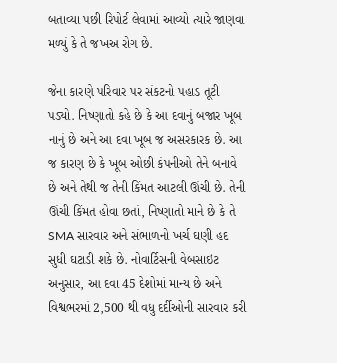બતાવ્યા પછી રિપોર્ટ લેવામાં આવ્યો ત્યારે જાણવા મળ્યું કે તે જખઅ રોગ છે.

જેના કારણે પરિવાર પર સંકટનો પહાડ તૂટી પડ્યો. નિષ્ણાતો કહે છે કે આ દવાનું બજાર ખૂબ નાનું છે અને આ દવા ખૂબ જ અસરકારક છે. આ જ કારણ છે કે ખૂબ ઓછી કંપનીઓ તેને બનાવે છે અને તેથી જ તેની કિંમત આટલી ઊંચી છે. તેની ઊંચી કિંમત હોવા છતાં, નિષ્ણાતો માને છે કે તે SMA સારવાર અને સંભાળનો ખર્ચ ઘણી હદ સુધી ઘટાડી શકે છે. નોવાર્ટિસની વેબસાઇટ અનુસાર, આ દવા 45 દેશોમાં માન્ય છે અને વિશ્વભરમાં 2,500 થી વધુ દર્દીઓની સારવાર કરી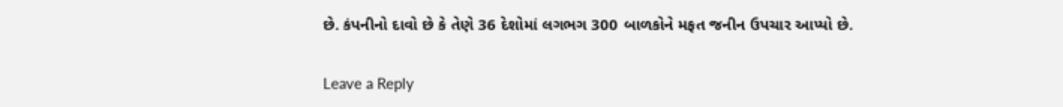છે. કંપનીનો દાવો છે કે તેણે 36 દેશોમાં લગભગ 300 બાળકોને મફત જનીન ઉપચાર આપ્યો છે.

Leave a Reply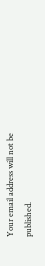Your email address will not be published.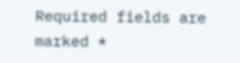Required fields are marked *